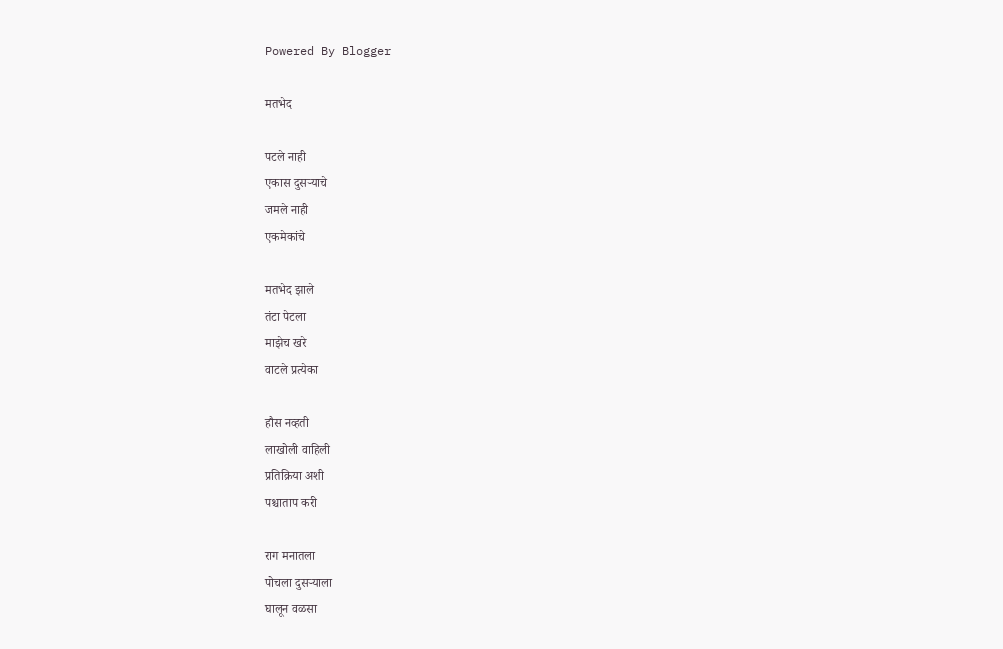Powered By Blogger

मतभेद

पटले नाही
एकास दुसऱ्याचे
जमले नाही
एकमेकांचे

मतभेद झाले
तंटा पेटला
माझेच खरे
वाटले प्रत्येका

हौस नव्हती
लाखोली वाहिली
प्रतिक्रिया अशी
पश्चाताप करी

राग मनातला
पोचला दुसऱ्याला
घालून वळसा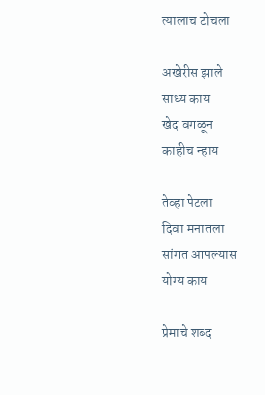त्यालाच टोचला

अखेरीस झाले
साध्य काय
खेद वगळून
काहीच न्हाय

तेव्हा पेटला
दिवा मनातला
सांगत आपल्यास
योग्य काय

प्रेमाचे शब्द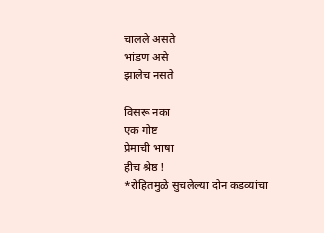चालले असते
भांडण असे
झालेच नसते

विसरू नका
एक गोष्ट
प्रेमाची भाषा
हीच श्रेष्ठ !
*रोहितमुळे सुचलेल्या दोन कडव्यांचा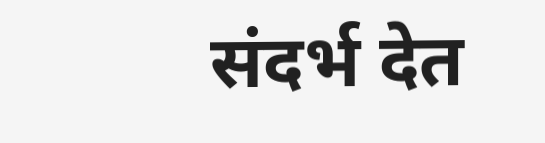संदर्भ देत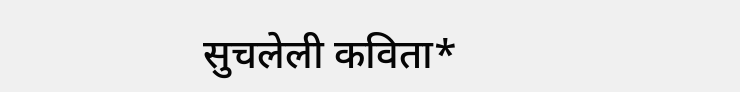सुचलेली कविता*